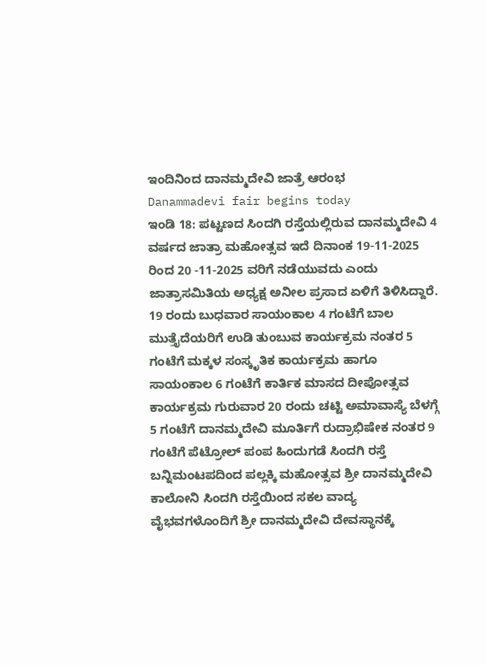ಇಂದಿನಿಂದ ದಾನಮ್ಮದೇವಿ ಜಾತ್ರೆ ಆರಂಭ
Danammadevi fair begins today
ಇಂಡಿ 18: ಪಟ್ಟಣದ ಸಿಂದಗಿ ರಸ್ತೆಯಲ್ಲಿರುವ ದಾನಮ್ಮದೇವಿ 4 ವರ್ಷದ ಜಾತ್ರಾ ಮಹೋತ್ಸವ ಇದೆ ದಿನಾಂಕ 19-11-2025 ರಿಂದ 20 -11-2025 ವರಿಗೆ ನಡೆಯುವದು ಎಂದು ಜಾತ್ರಾಸಮಿತಿಯ ಅಧ್ಯಕ್ಷ ಅನೀಲ ಪ್ರಸಾದ ಏಳಿಗೆ ತಿಳಿಸಿದ್ದಾರೆ. 19 ರಂದು ಬುಧವಾರ ಸಾಯಂಕಾಲ 4 ಗಂಟೆಗೆ ಬಾಲ ಮುತ್ತೈದೆಯರಿಗೆ ಉಡಿ ತುಂಬುವ ಕಾರ್ಯಕ್ರಮ ನಂತರ 5 ಗಂಟೆಗೆ ಮಕ್ಕಳ ಸಂಸ್ಕೃತಿಕ ಕಾರ್ಯಕ್ರಮ ಹಾಗೂ ಸಾಯಂಕಾಲ 6 ಗಂಟೆಗೆ ಕಾರ್ತಿಕ ಮಾಸದ ದೀಪೋತ್ಸವ ಕಾರ್ಯಕ್ರಮ ಗುರುವಾರ 20 ರಂದು ಚಟ್ಟಿ ಅಮಾವಾಸ್ಯೆ ಬೆಳಗ್ಗೆ 5 ಗಂಟೆಗೆ ದಾನಮ್ಮದೇವಿ ಮೂರ್ತಿಗೆ ರುದ್ರಾಭಿಷೇಕ ನಂತರ 9 ಗಂಟೆಗೆ ಪೆಟ್ರೋಲ್ ಪಂಪ ಹಿಂದುಗಡೆ ಸಿಂದಗಿ ರಸ್ತೆ ಬನ್ನಿಮಂಟಪದಿಂದ ಪಲ್ಲಕ್ಕಿ ಮಹೋತ್ಸವ ಶ್ರೀ ದಾನಮ್ಮದೇವಿ ಕಾಲೋನಿ ಸಿಂದಗಿ ರಸ್ತೆಯಿಂದ ಸಕಲ ವಾದ್ಯ ವೈಭವಗಳೊಂದಿಗೆ ಶ್ರೀ ದಾನಮ್ಮದೇವಿ ದೇವಸ್ಥಾನಕ್ಕೆ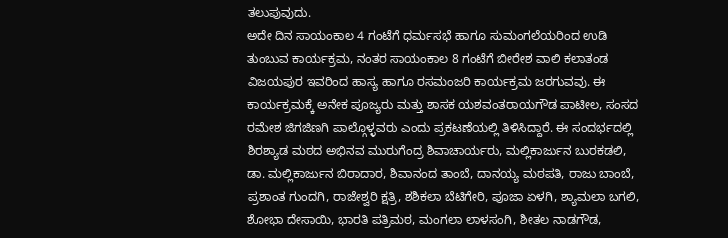ತಲುಪುವುದು.
ಅದೇ ದಿನ ಸಾಯಂಕಾಲ 4 ಗಂಟೆಗೆ ಧರ್ಮಸಭೆ ಹಾಗೂ ಸುಮಂಗಲೆಯರಿಂದ ಉಡಿ ತುಂಬುವ ಕಾರ್ಯಕ್ರಮ, ನಂತರ ಸಾಯಂಕಾಲ 8 ಗಂಟೆಗೆ ಬೀರೇಶ ವಾಲಿ ಕಲಾತಂಡ ವಿಜಯಪುರ ಇವರಿಂದ ಹಾಸ್ಯ ಹಾಗೂ ರಸಮಂಜರಿ ಕಾರ್ಯಕ್ರಮ ಜರಗುವವು. ಈ ಕಾರ್ಯಕ್ರಮಕ್ಕೆ ಅನೇಕ ಪೂಜ್ಯರು ಮತ್ತು ಶಾಸಕ ಯಶವಂತರಾಯಗೌಡ ಪಾಟೀಲ, ಸಂಸದ ರಮೇಶ ಜಿಗಜಿಣಗಿ ಪಾಲ್ಗೊಳ್ಳವರು ಎಂದು ಪ್ರಕಟಣೆಯಲ್ಲಿ ತಿಳಿಸಿದ್ದಾರೆ. ಈ ಸಂದರ್ಭದಲ್ಲಿ ಶಿರಶ್ಯಾಡ ಮಠದ ಅಭಿನವ ಮುರುಗೆಂದ್ರ ಶಿವಾಚಾರ್ಯರು, ಮಲ್ಲಿಕಾರ್ಜುನ ಬುರಕಡಲಿ, ಡಾ. ಮಲ್ಲಿಕಾರ್ಜುನ ಬಿರಾದಾರ, ಶಿವಾನಂದ ತಾಂಬೆ, ದಾನಯ್ಯ ಮಠಪತಿ, ರಾಜು ಬಾಂಬೆ, ಪ್ರಶಾಂತ ಗುಂದಗಿ, ರಾಜೇಶ್ವರಿ ಕ್ಷತ್ರಿ, ಶಶಿಕಲಾ ಬೆಟಿಗೇರಿ, ಪೂಜಾ ಏಳಗಿ, ಶ್ಯಾಮಲಾ ಬಗಲಿ, ಶೋಭಾ ದೇಸಾಯಿ, ಭಾರತಿ ಪತ್ರಿಮಠ, ಮಂಗಲಾ ಲಾಳಸಂಗಿ, ಶೀತಲ ನಾಡಗೌಡ,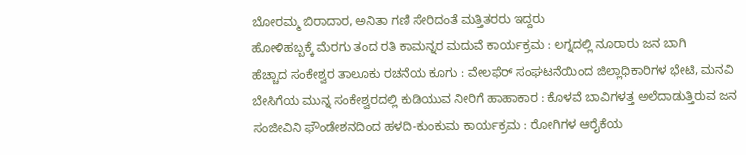ಬೋರಮ್ಮ ಬಿರಾದಾರ, ಅನಿತಾ ಗಣಿ ಸೇರಿದಂತೆ ಮತ್ತಿತರರು ಇದ್ದರು
ಹೋಳಿಹಬ್ಬಕ್ಕೆ ಮೆರಗು ತಂದ ರತಿ ಕಾಮನ್ನರ ಮದುವೆ ಕಾರ್ಯಕ್ರಮ : ಲಗ್ನದಲ್ಲಿ ನೂರಾರು ಜನ ಬಾಗಿ
ಹೆಚ್ಚಾದ ಸಂಕೇಶ್ವರ ತಾಲೂಕು ರಚನೆಯ ಕೂಗು : ವೇಲಫೆರ್ ಸಂಘಟನೆಯಿಂದ ಜಿಲ್ಲಾಧಿಕಾರಿಗಳ ಭೇಟಿ, ಮನವಿ
ಬೇಸಿಗೆಯ ಮುನ್ನ ಸಂಕೇಶ್ವರದಲ್ಲಿ ಕುಡಿಯುವ ನೀರಿಗೆ ಹಾಹಾಕಾರ : ಕೊಳವೆ ಬಾವಿಗಳತ್ತ ಅಲೆದಾಡುತ್ತಿರುವ ಜನ
ಸಂಜೀವಿನಿ ಫೌಂಡೇಶನದಿಂದ ಹಳದಿ-ಕುಂಕುಮ ಕಾರ್ಯಕ್ರಮ : ರೋಗಿಗಳ ಆರೈಕೆಯ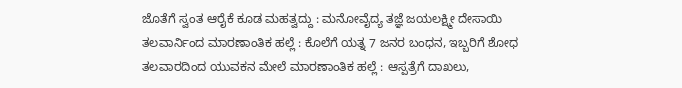ಜೊತೆಗೆ ಸ್ವಂತ ಆರೈಕೆ ಕೂಡ ಮಹತ್ವದ್ದು : ಮನೋವೈದ್ಯ ತಜ್ಞೆ ಜಯಲಕ್ಷ್ಮೀ ದೇಸಾಯಿ
ತಲವಾರ್ನಿಂದ ಮಾರಣಾಂತಿಕ ಹಲ್ಲೆ : ಕೊಲೆಗೆ ಯತ್ನ 7 ಜನರ ಬಂಧನ, ಇಬ್ಬರಿಗೆ ಶೋಧ
ತಲವಾರದಿಂದ ಯುವಕನ ಮೇಲೆ ಮಾರಣಾಂತಿಕ ಹಲ್ಲೆ : ಆಸ್ಪತ್ರೆಗೆ ದಾಖಲು,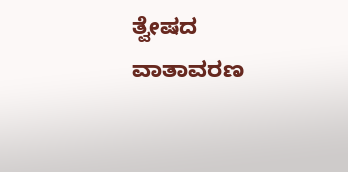ತ್ವೇಷದ ವಾತಾವರಣ